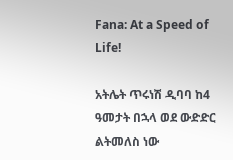Fana: At a Speed of Life!

አትሌት ጥሩነሽ ዲባባ ከ4 ዓመታት በኋላ ወደ ውድድር ልትመለስ ነው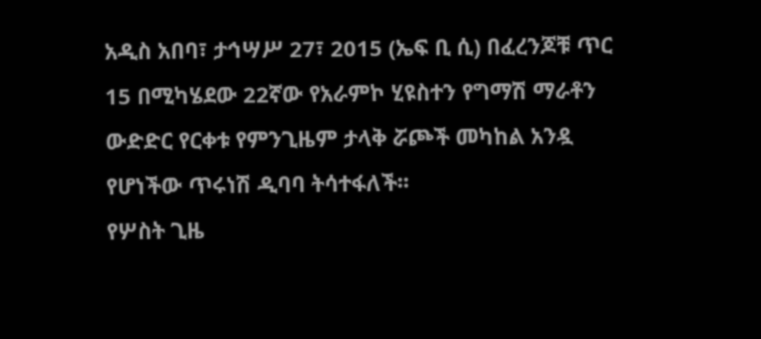አዲስ አበባ፣ ታኅሣሥ 27፣ 2015 (ኤፍ ቢ ሲ) በፈረንጆቹ ጥር 15 በሚካሄደው 22ኛው የአራምኮ ሂዩስተን የግማሽ ማራቶን ውድድር የርቀቱ የምንጊዜም ታላቅ ሯጮች መካከል አንዷ የሆነችው ጥሩነሽ ዲባባ ትሳተፋለች፡፡
የሦስት ጊዜ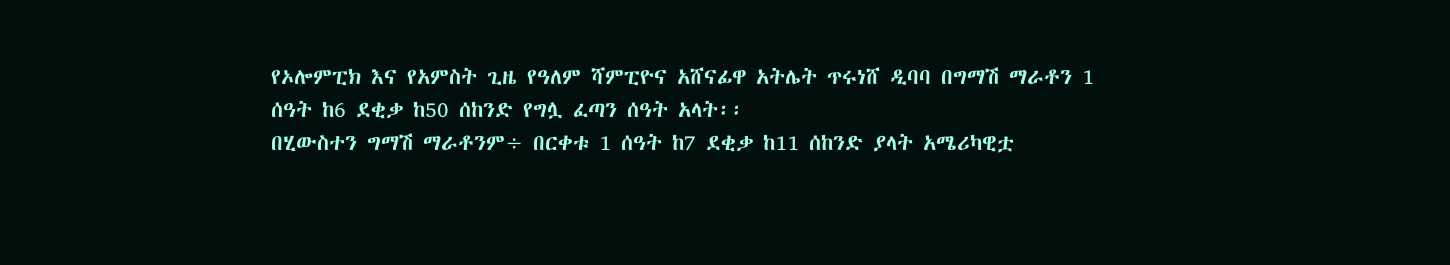የኦሎምፒክ እና የአምስት ጊዜ የዓለም ሻምፒዮና አሸናፊዋ አትሌት ጥሩነሸ ዲባባ በግማሽ ማራቶን 1 ሰዓት ከ6 ደቂቃ ከ50 ሰከንድ የግሏ ፈጣን ሰዓት አላት፡፡
በሂውስተን ግማሽ ማራቶንም÷ በርቀቱ 1 ሰዓት ከ7 ደቂቃ ከ11 ሰከንድ ያላት አሜሪካዊቷ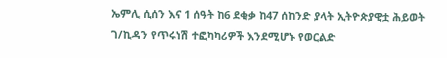ኤምሊ ሲሰን እና 1 ሰዓት ከ6 ደቂቃ ከ47 ሰከንድ ያላት ኢትዮጵያዊቷ ሕይወት ገ/ኪዳን የጥሩነሽ ተፎካካሪዎች እንደሚሆኑ የወርልድ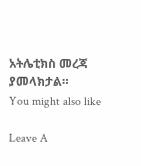አትሌቲክስ መረጃ ያመላክታል።
You might also like

Leave A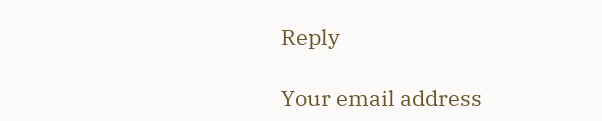Reply

Your email address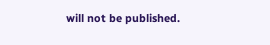will not be published.